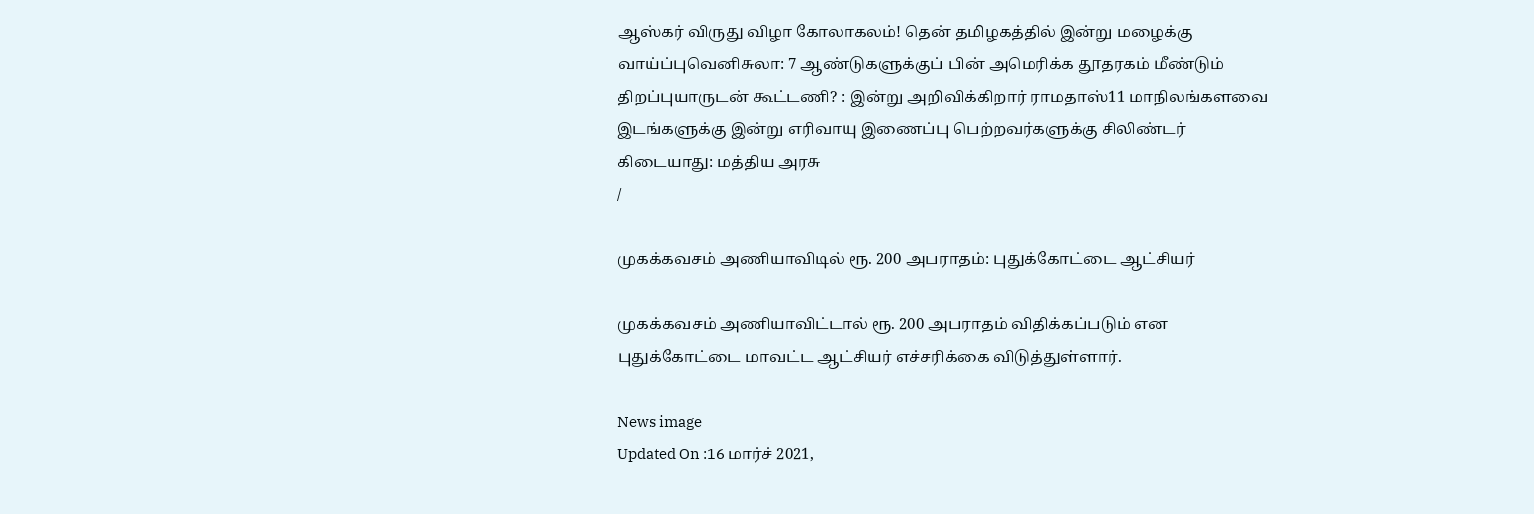ஆஸ்கர் விருது விழா கோலாகலம்! தென் தமிழகத்தில் இன்று மழைக்கு வாய்ப்புவெனிசுலா: 7 ஆண்டுகளுக்குப் பின் அமெரிக்க தூதரகம் மீண்டும் திறப்புயாருடன் கூட்டணி? : இன்று அறிவிக்கிறார் ராமதாஸ்11 மாநிலங்களவை இடங்களுக்கு இன்று எரிவாயு இணைப்பு பெற்றவர்களுக்கு சிலிண்டர் கிடையாது: மத்திய அரசு
/

முகக்கவசம் அணியாவிடில் ரூ. 200 அபராதம்: புதுக்கோட்டை ஆட்சியர்

முகக்கவசம் அணியாவிட்டால் ரூ. 200 அபராதம் விதிக்கப்படும் என புதுக்கோட்டை மாவட்ட ஆட்சியர் எச்சரிக்கை விடுத்துள்ளார்.

News image
Updated On :16 மார்ச் 2021,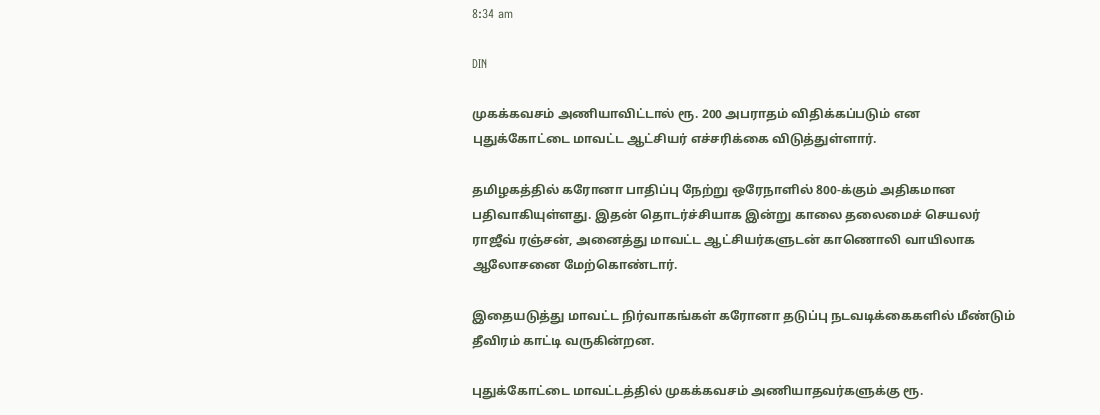8:34 am

DIN

முகக்கவசம் அணியாவிட்டால் ரூ. 200 அபராதம் விதிக்கப்படும் என புதுக்கோட்டை மாவட்ட ஆட்சியர் எச்சரிக்கை விடுத்துள்ளார்.

தமிழகத்தில் கரோனா பாதிப்பு நேற்று ஒரேநாளில் 800-க்கும் அதிகமான பதிவாகியுள்ளது. இதன் தொடர்ச்சியாக இன்று காலை தலைமைச் செயலர் ராஜீவ் ரஞ்சன், அனைத்து மாவட்ட ஆட்சியர்களுடன் காணொலி வாயிலாக ஆலோசனை மேற்கொண்டார்.

இதையடுத்து மாவட்ட நிர்வாகங்கள் கரோனா தடுப்பு நடவடிக்கைகளில் மீண்டும் தீவிரம் காட்டி வருகின்றன.

புதுக்கோட்டை மாவட்டத்தில் முகக்கவசம் அணியாதவர்களுக்கு ரூ.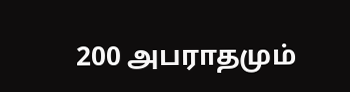200 அபராதமும்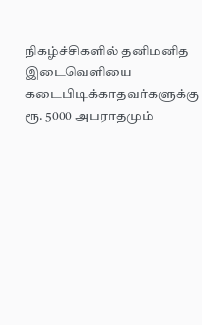நிகழ்ச்சிகளில் தனிமனித இடைவெளியை கடைபிடிக்காதவர்களுக்கு ரூ. 5000 அபராதமும்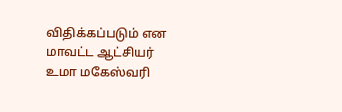விதிக்கப்படும் என மாவட்ட ஆட்சியர் உமா மகேஸ்வரி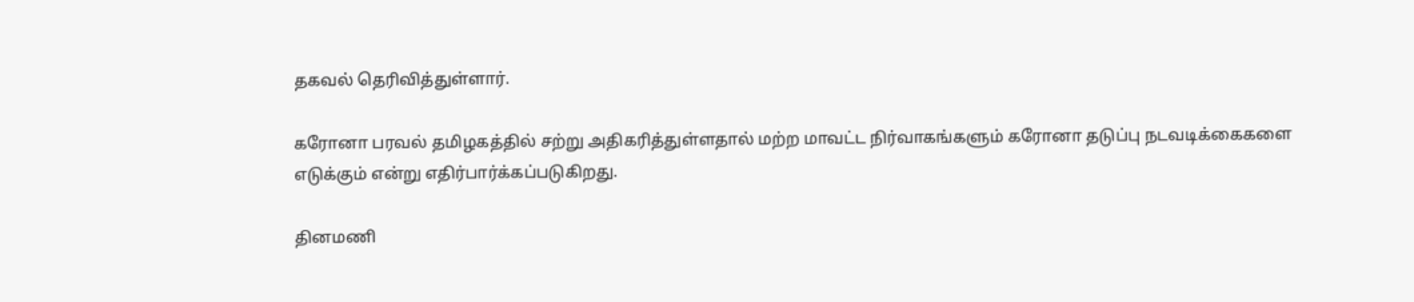தகவல் தெரிவித்துள்ளார்.

கரோனா பரவல் தமிழகத்தில் சற்று அதிகரித்துள்ளதால் மற்ற மாவட்ட நிர்வாகங்களும் கரோனா தடுப்பு நடவடிக்கைகளை எடுக்கும் என்று எதிர்பார்க்கப்படுகிறது.

தினமணி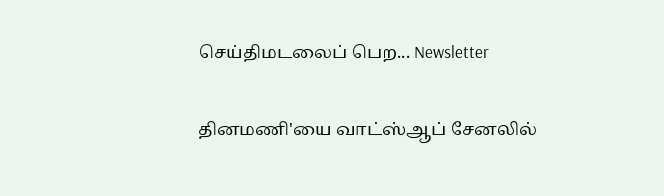செய்திமடலைப் பெற... Newsletter

தினமணி'யை வாட்ஸ்ஆப் சேனலில்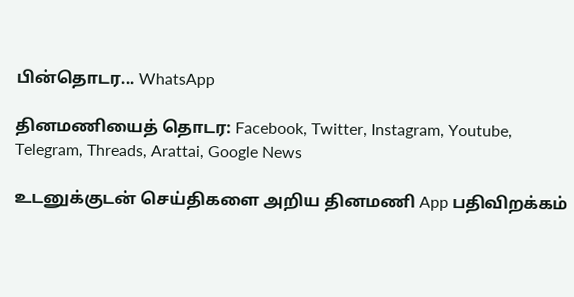பின்தொடர... WhatsApp

தினமணியைத் தொடர: Facebook, Twitter, Instagram, Youtube, Telegram, Threads, Arattai, Google News

உடனுக்குடன் செய்திகளை அறிய தினமணி App பதிவிறக்கம்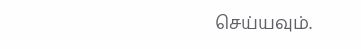செய்யவும்.